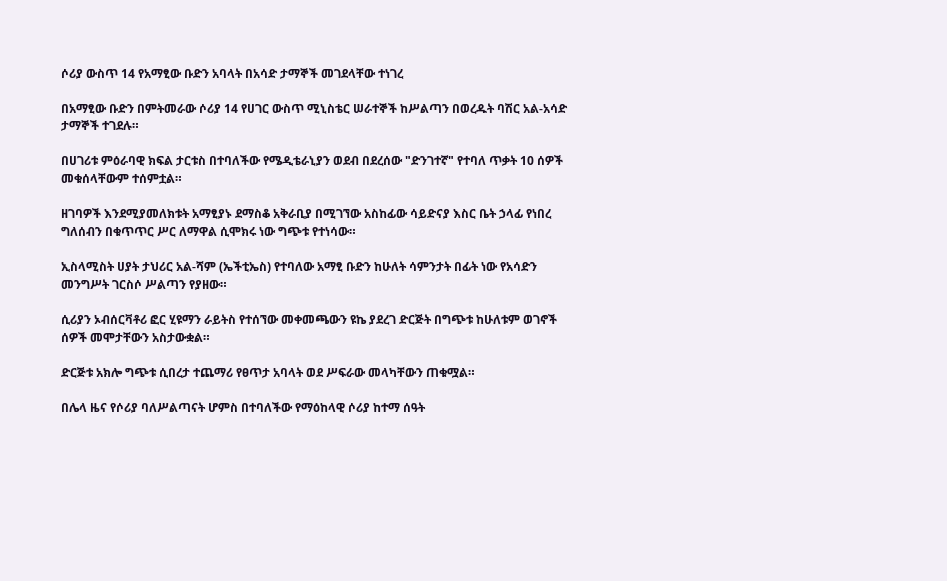ሶሪያ ውስጥ 14 የአማፂው ቡድን አባላት በአሳድ ታማኞች መገደላቸው ተነገረ

በአማፂው ቡድን በምትመራው ሶሪያ 14 የሀገር ውስጥ ሚኒስቴር ሠራተኞች ከሥልጣን በወረዱት ባሽር አል-አሳድ ታማኞች ተገደሉ።

በሀገሪቱ ምዕራባዊ ክፍል ታርቱስ በተባለችው የሜዲቴራኒያን ወደብ በደረሰው "ድንገተኛ" የተባለ ጥቃት 10 ሰዎች መቁሰላቸውም ተሰምቷል።

ዘገባዎች እንደሚያመለክቱት አማፂያኑ ደማስቆ አቅራቢያ በሚገኘው አስከፊው ሳይድናያ እስር ቤት ኃላፊ የነበረ ግለሰብን በቁጥጥር ሥር ለማዋል ሲሞክሩ ነው ግጭቱ የተነሳው።

ኢስላሚስት ሀያት ታህሪር አል-ሻም (ኤችቲኤስ) የተባለው አማፂ ቡድን ከሁለት ሳምንታት በፊት ነው የአሳድን መንግሥት ገርስሶ ሥልጣን የያዘው።

ሲሪያን ኦብሰርቫቶሪ ፎር ሂዩማን ራይትስ የተሰኘው መቀመጫውን ዩኬ ያደረገ ድርጅት በግጭቱ ከሁለቱም ወገኖች ሰዎች መሞታቸውን አስታውቋል።

ድርጅቱ አክሎ ግጭቱ ሲበረታ ተጨማሪ የፀጥታ አባላት ወደ ሥፍራው መላካቸውን ጠቁሟል።

በሌላ ዜና የሶሪያ ባለሥልጣናት ሆምስ በተባለችው የማዕከላዊ ሶሪያ ከተማ ሰዓት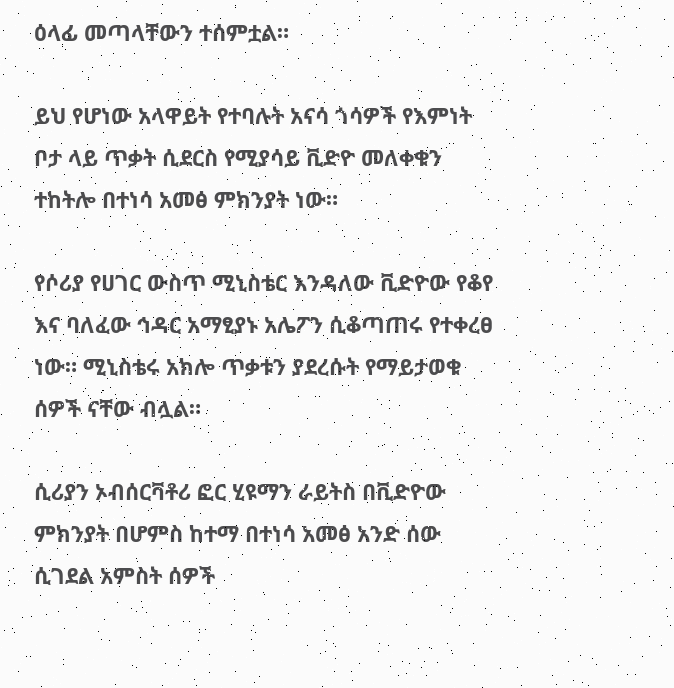ዕላፊ መጣላቸውን ተሰምቷል።

ይህ የሆነው አላዋይት የተባሉት አናሳ ጎሳዎች የእምነት ቦታ ላይ ጥቃት ሲደርስ የሚያሳይ ቪድዮ መለቀቁን ተከትሎ በተነሳ አመፅ ምክንያት ነው።

የሶሪያ የሀገር ውስጥ ሚኒስቴር እንዳለው ቪድዮው የቆየ እና ባለፈው ኅዳር አማፂያኑ አሌፖን ሲቆጣጠሩ የተቀረፀ ነው። ሚኒስቴሩ አክሎ ጥቃቱን ያደረሱት የማይታወቁ ሰዎች ናቸው ብሏል።

ሲሪያን ኦብሰርቫቶሪ ፎር ሂዩማን ራይትስ በቪድዮው ምክንያት በሆምስ ከተማ በተነሳ አመፅ አንድ ሰው ሲገደል አምስት ሰዎች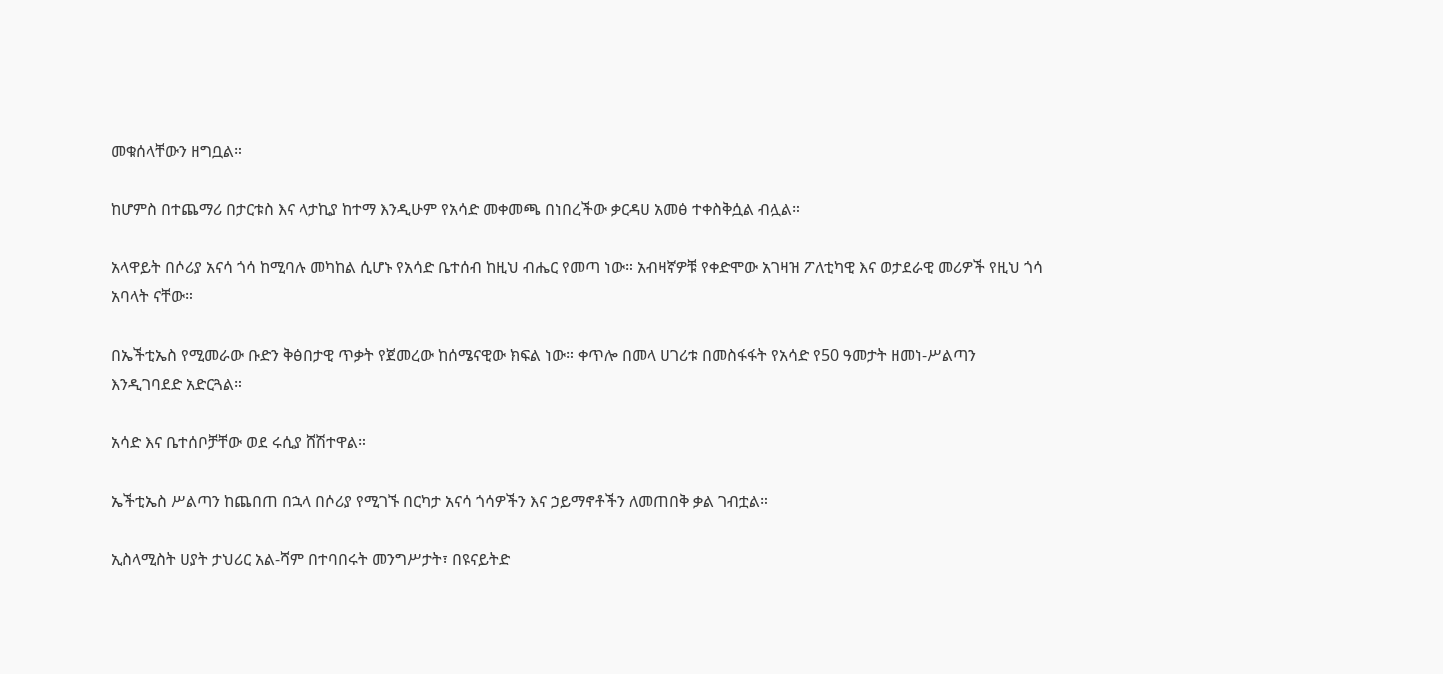መቁሰላቸውን ዘግቧል።

ከሆምስ በተጨማሪ በታርቱስ እና ላታኪያ ከተማ እንዲሁም የአሳድ መቀመጫ በነበረችው ቃርዳሀ አመፅ ተቀስቅሷል ብሏል።

አላዋይት በሶሪያ አናሳ ጎሳ ከሚባሉ መካከል ሲሆኑ የአሳድ ቤተሰብ ከዚህ ብሔር የመጣ ነው። አብዛኛዎቹ የቀድሞው አገዛዝ ፖለቲካዊ እና ወታደራዊ መሪዎች የዚህ ጎሳ አባላት ናቸው።

በኤችቲኤስ የሚመራው ቡድን ቅፅበታዊ ጥቃት የጀመረው ከሰሜናዊው ክፍል ነው። ቀጥሎ በመላ ሀገሪቱ በመስፋፋት የአሳድ የ50 ዓመታት ዘመነ-ሥልጣን እንዲገባደድ አድርጓል።

አሳድ እና ቤተሰቦቻቸው ወደ ሩሲያ ሸሽተዋል።

ኤችቲኤስ ሥልጣን ከጨበጠ በኋላ በሶሪያ የሚገኙ በርካታ አናሳ ጎሳዎችን እና ኃይማኖቶችን ለመጠበቅ ቃል ገብቷል።

ኢስላሚስት ሀያት ታህሪር አል-ሻም በተባበሩት መንግሥታት፣ በዩናይትድ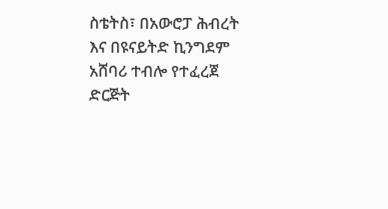ስቴትስ፣ በአውሮፓ ሕብረት እና በዩናይትድ ኪንግደም አሸባሪ ተብሎ የተፈረጀ ድርጅት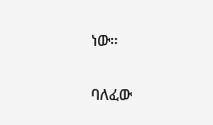ነው።

ባለፈው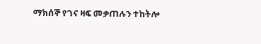ማክሰኞ የገና ዛፍ መቃጠሉን ተከትሎ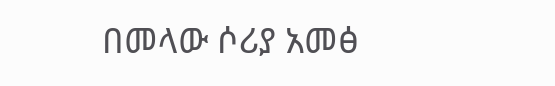በመላው ሶሪያ አመፅ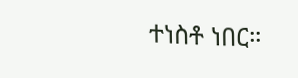ተነስቶ ነበር።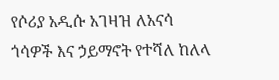የሶሪያ አዲሱ አገዛዝ ለአናሳ ጎሳዎች እና ኃይማኖት የተሻለ ከለላ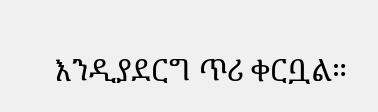እንዲያደርግ ጥሪ ቀርቧል።